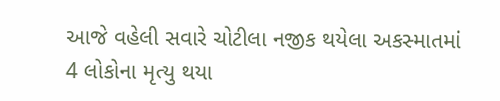આજે વહેલી સવારે ચોટીલા નજીક થયેલા અકસ્માતમાં 4 લોકોના મૃત્યુ થયા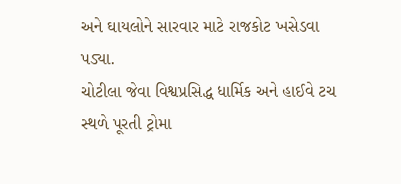અને ઘાયલોને સારવાર માટે રાજકોટ ખસેડવા પડ્યા.
ચોટીલા જેવા વિશ્વપ્રસિદ્ધ ધાર્મિક અને હાઈવે ટચ સ્થળે પૂરતી ટ્રોમા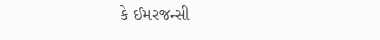કે ઈમરજન્સી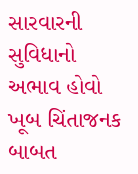સારવારની સુવિધાનો અભાવ હોવો ખૂબ ચિંતાજનક બાબત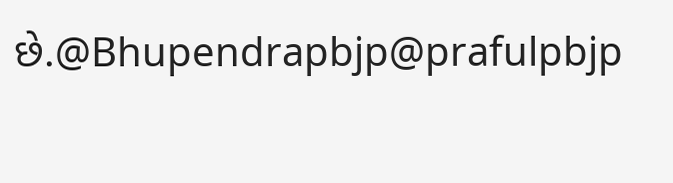છે.@Bhupendrapbjp@prafulpbjp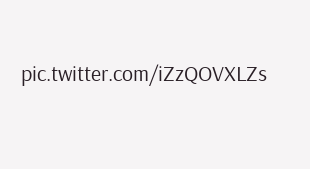pic.twitter.com/iZzQOVXLZs